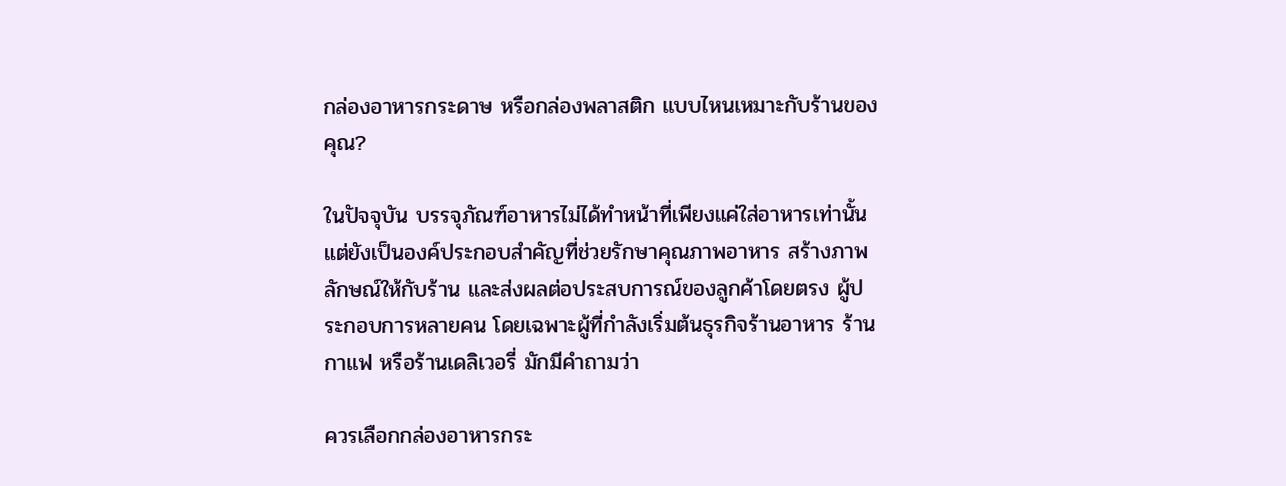กล่องอาหารกระดาษ หรือกล่องพลาสติก แบบไหนเหมาะกับร้านของคุณ?

ในปัจจุบัน บรรจุภัณฑ์อาหารไม่ได้ทำหน้าที่เพียงแค่ใส่อาหารเท่านั้น แต่ยังเป็นองค์ประกอบสำคัญที่ช่วยรักษาคุณภาพอาหาร สร้างภาพลักษณ์ให้กับร้าน และส่งผลต่อประสบการณ์ของลูกค้าโดยตรง ผู้ประกอบการหลายคน โดยเฉพาะผู้ที่กำลังเริ่มต้นธุรกิจร้านอาหาร ร้านกาแฟ หรือร้านเดลิเวอรี่ มักมีคำถามว่า

ควรเลือกกล่องอาหารกระ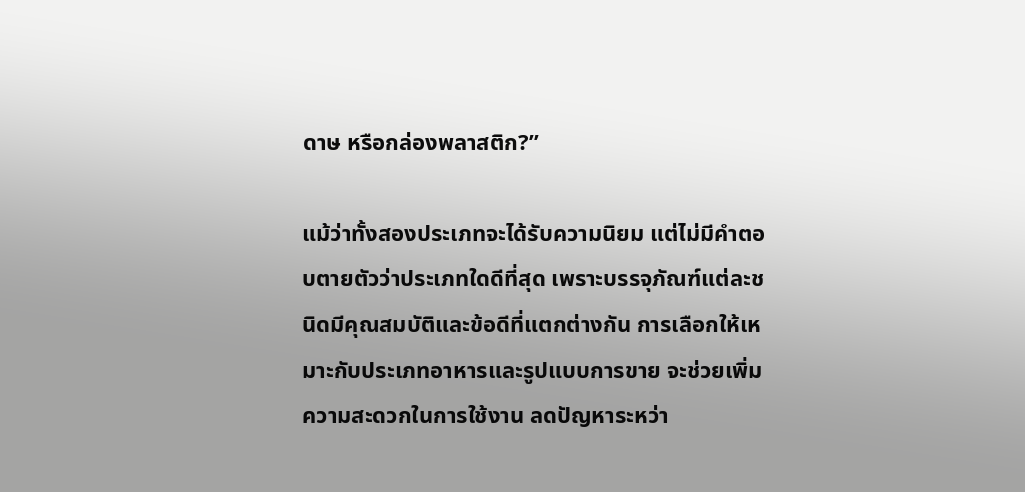ดาษ หรือกล่องพลาสติก?”

แม้ว่าทั้งสองประเภทจะได้รับความนิยม แต่ไม่มีคำตอบตายตัวว่าประเภทใดดีที่สุด เพราะบรรจุภัณฑ์แต่ละชนิดมีคุณสมบัติและข้อดีที่แตกต่างกัน การเลือกให้เหมาะกับประเภทอาหารและรูปแบบการขาย จะช่วยเพิ่มความสะดวกในการใช้งาน ลดปัญหาระหว่า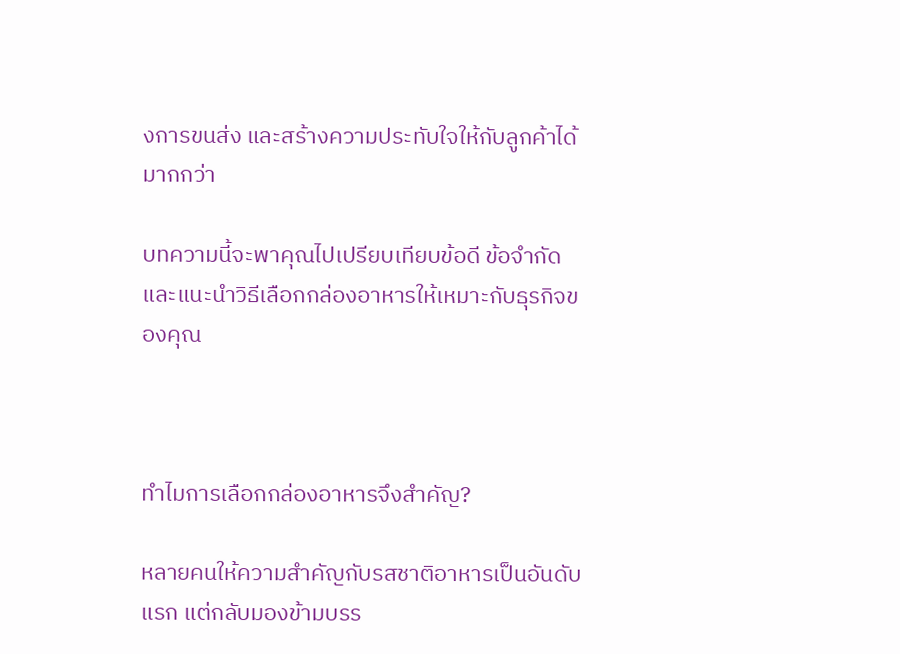งการขนส่ง และสร้างความประทับใจให้กับลูกค้าได้มากกว่า

บทความนี้จะพาคุณไปเปรียบเทียบข้อดี ข้อจำกัด และแนะนำวิธีเลือกกล่องอาหารให้เหมาะกับธุรกิจของคุณ



ทำไมการเลือกกล่องอาหารจึงสำคัญ?

หลายคนให้ความสำคัญกับรสชาติอาหารเป็นอันดับแรก แต่กลับมองข้ามบรร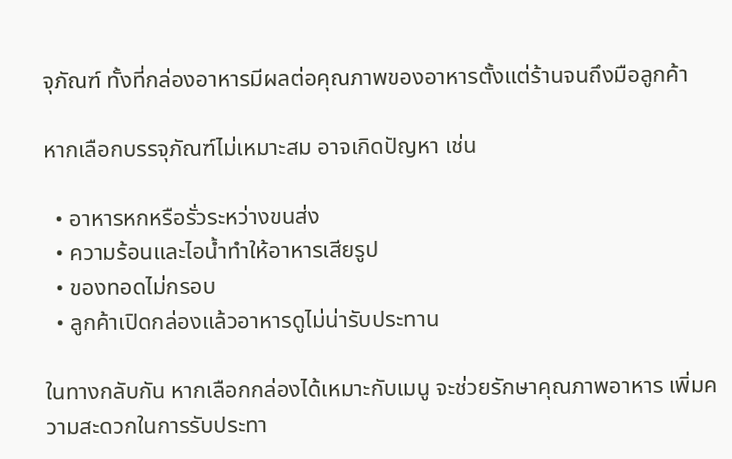จุภัณฑ์ ทั้งที่กล่องอาหารมีผลต่อคุณภาพของอาหารตั้งแต่ร้านจนถึงมือลูกค้า

หากเลือกบรรจุภัณฑ์ไม่เหมาะสม อาจเกิดปัญหา เช่น

  • อาหารหกหรือรั่วระหว่างขนส่ง
  • ความร้อนและไอน้ำทำให้อาหารเสียรูป
  • ของทอดไม่กรอบ
  • ลูกค้าเปิดกล่องแล้วอาหารดูไม่น่ารับประทาน

ในทางกลับกัน หากเลือกกล่องได้เหมาะกับเมนู จะช่วยรักษาคุณภาพอาหาร เพิ่มความสะดวกในการรับประทา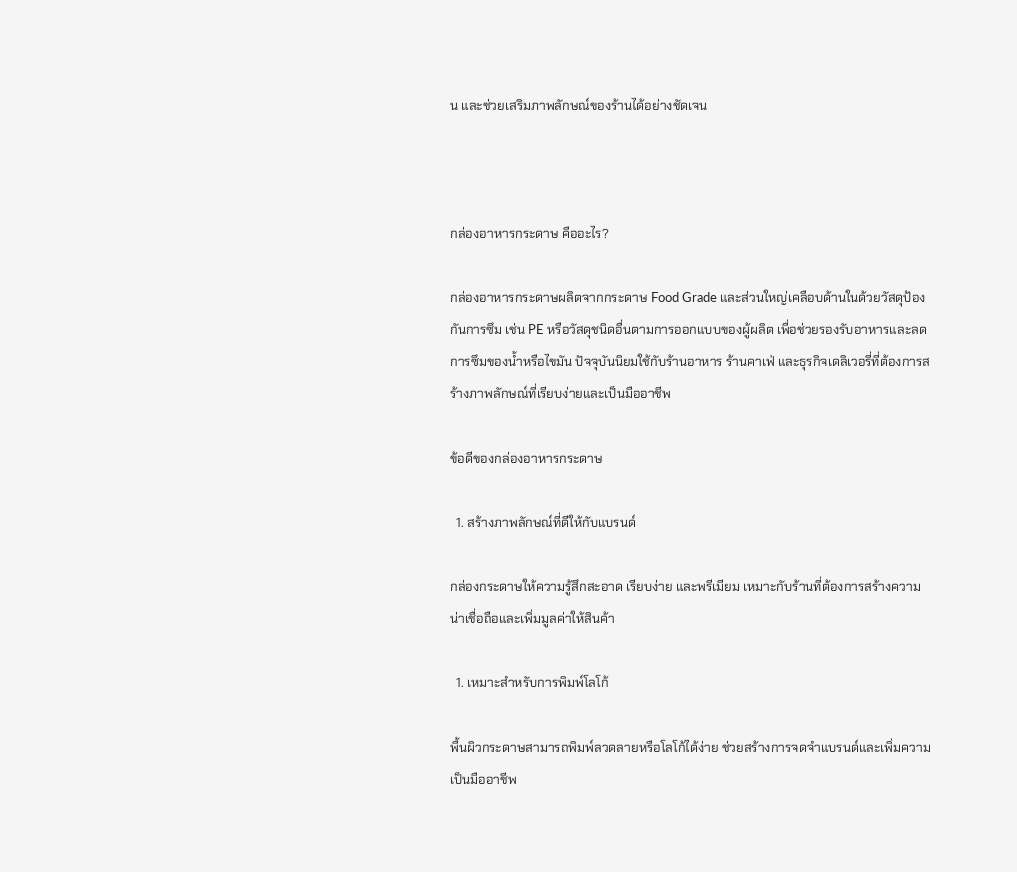น และช่วยเสริมภาพลักษณ์ของร้านได้อย่างชัดเจน



กล่องอาหารกระดาษ คืออะไร?

กล่องอาหารกระดาษผลิตจากกระดาษ Food Grade และส่วนใหญ่เคลือบด้านในด้วยวัสดุป้องกันการซึม เช่น PE หรือวัสดุชนิดอื่นตามการออกแบบของผู้ผลิต เพื่อช่วยรองรับอาหารและลดการซึมของน้ำหรือไขมัน ปัจจุบันนิยมใช้กับร้านอาหาร ร้านคาเฟ่ และธุรกิจเดลิเวอรี่ที่ต้องการสร้างภาพลักษณ์ที่เรียบง่ายและเป็นมืออาชีพ

ข้อดีของกล่องอาหารกระดาษ

  1. สร้างภาพลักษณ์ที่ดีให้กับแบรนด์

กล่องกระดาษให้ความรู้สึกสะอาด เรียบง่าย และพรีเมียม เหมาะกับร้านที่ต้องการสร้างความน่าเชื่อถือและเพิ่มมูลค่าให้สินค้า

  1. เหมาะสำหรับการพิมพ์โลโก้

พื้นผิวกระดาษสามารถพิมพ์ลวดลายหรือโลโก้ได้ง่าย ช่วยสร้างการจดจำแบรนด์และเพิ่มความเป็นมืออาชีพ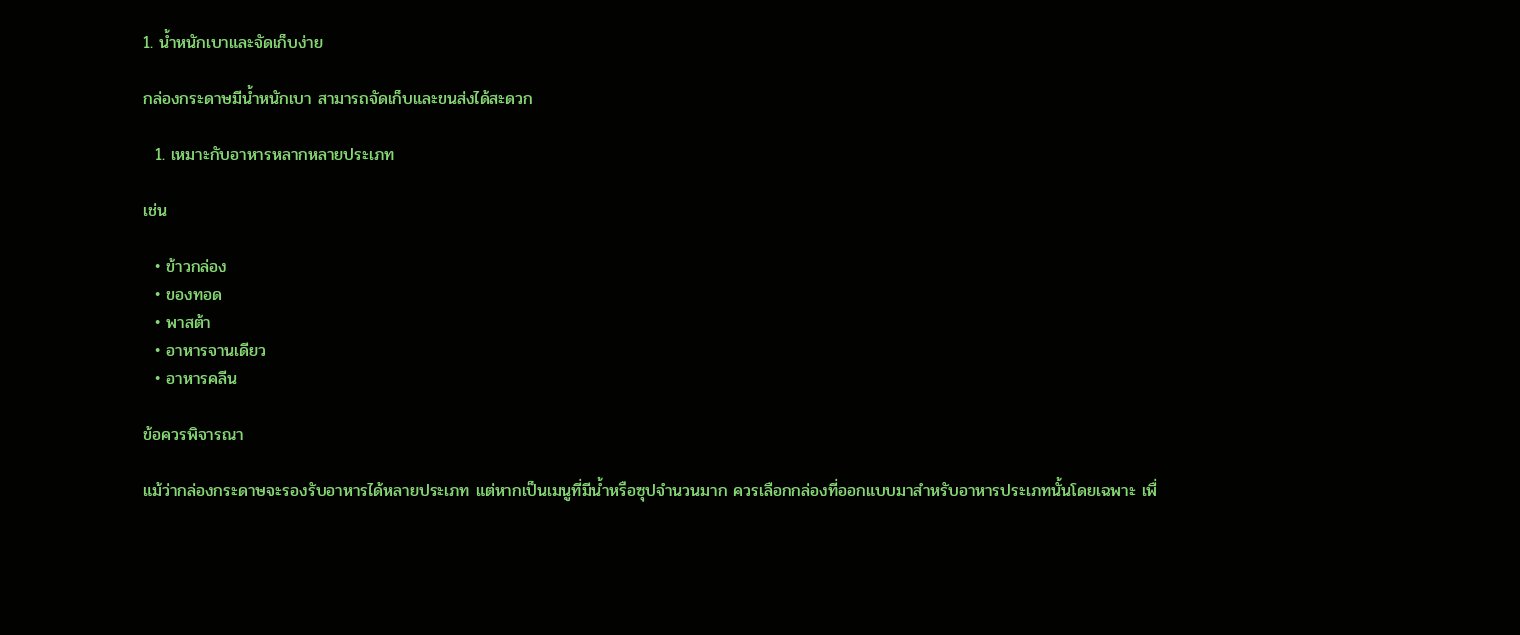1. น้ำหนักเบาและจัดเก็บง่าย

กล่องกระดาษมีน้ำหนักเบา สามารถจัดเก็บและขนส่งได้สะดวก

  1. เหมาะกับอาหารหลากหลายประเภท

เช่น

  • ข้าวกล่อง
  • ของทอด
  • พาสต้า
  • อาหารจานเดียว
  • อาหารคลีน

ข้อควรพิจารณา

แม้ว่ากล่องกระดาษจะรองรับอาหารได้หลายประเภท แต่หากเป็นเมนูที่มีน้ำหรือซุปจำนวนมาก ควรเลือกกล่องที่ออกแบบมาสำหรับอาหารประเภทนั้นโดยเฉพาะ เพื่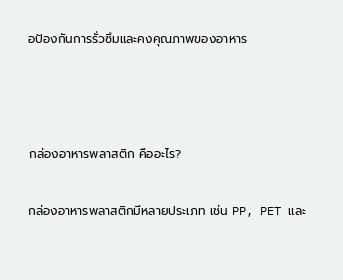อป้องกันการรั่วซึมและคงคุณภาพของอาหาร



กล่องอาหารพลาสติก คืออะไร?

กล่องอาหารพลาสติกมีหลายประเภท เช่น PP, PET และ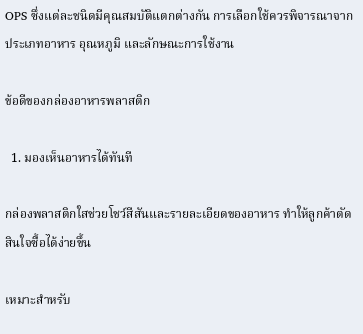OPS ซึ่งแต่ละชนิดมีคุณสมบัติแตกต่างกัน การเลือกใช้ควรพิจารณาจากประเภทอาหาร อุณหภูมิ และลักษณะการใช้งาน

ข้อดีของกล่องอาหารพลาสติก

  1. มองเห็นอาหารได้ทันที

กล่องพลาสติกใสช่วยโชว์สีสันและรายละเอียดของอาหาร ทำให้ลูกค้าตัดสินใจซื้อได้ง่ายขึ้น

เหมาะสำหรับ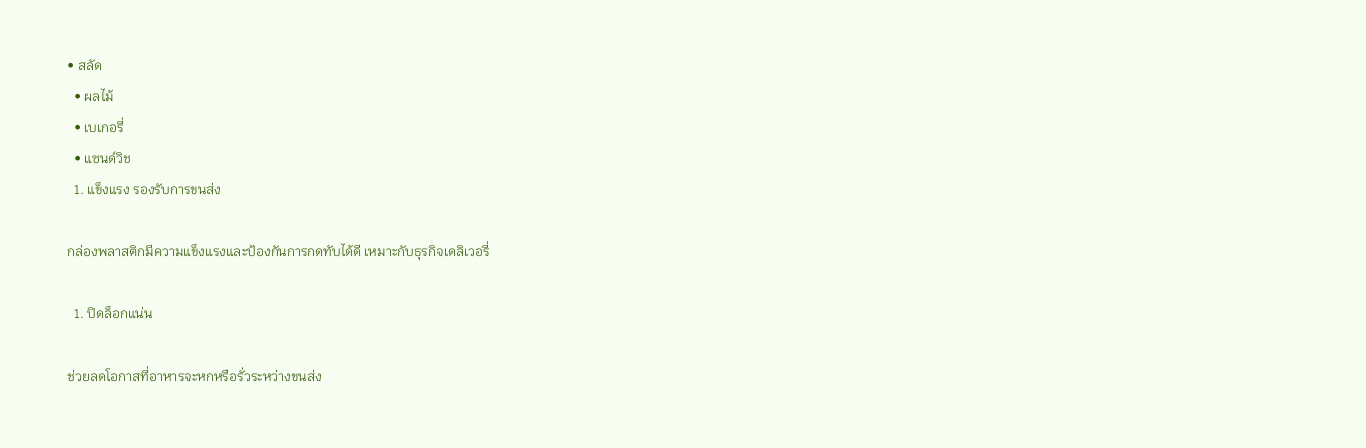• สลัด
  • ผลไม้
  • เบเกอรี่
  • แซนด์วิช
  1. แข็งแรง รองรับการขนส่ง

กล่องพลาสติกมีความแข็งแรงและป้องกันการกดทับได้ดี เหมาะกับธุรกิจเดลิเวอรี่

  1. ปิดล็อกแน่น

ช่วยลดโอกาสที่อาหารจะหกหรือรั่วระหว่างขนส่ง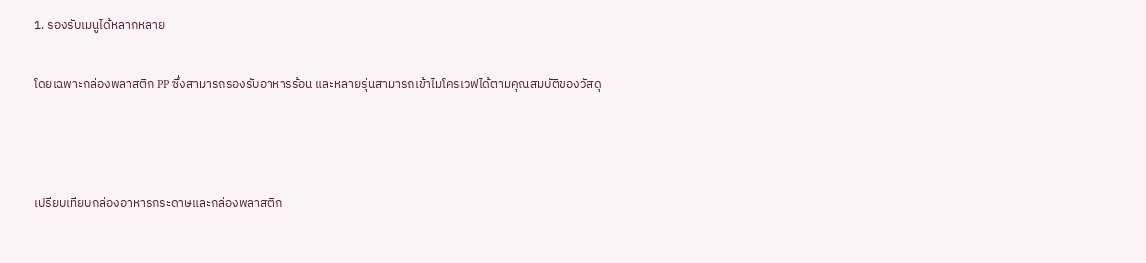1. รองรับเมนูได้หลากหลาย

โดยเฉพาะกล่องพลาสติก PP ซึ่งสามารถรองรับอาหารร้อน และหลายรุ่นสามารถเข้าไมโครเวฟได้ตามคุณสมบัติของวัสดุ



เปรียบเทียบกล่องอาหารกระดาษและกล่องพลาสติก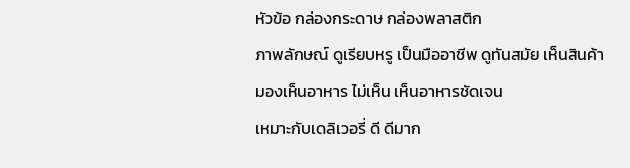หัวข้อ กล่องกระดาษ กล่องพลาสติก
ภาพลักษณ์ ดูเรียบหรู เป็นมืออาชีพ ดูทันสมัย เห็นสินค้า
มองเห็นอาหาร ไม่เห็น เห็นอาหารชัดเจน
เหมาะกับเดลิเวอรี่ ดี ดีมาก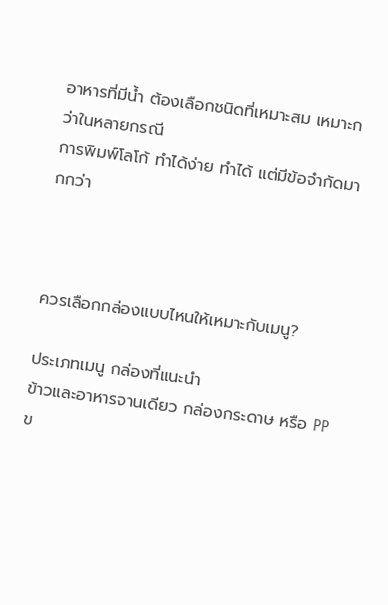อาหารที่มีน้ำ ต้องเลือกชนิดที่เหมาะสม เหมาะกว่าในหลายกรณี
การพิมพ์โลโก้ ทำได้ง่าย ทำได้ แต่มีข้อจำกัดมากกว่า



ควรเลือกกล่องแบบไหนให้เหมาะกับเมนู?

ประเภทเมนู กล่องที่แนะนำ
ข้าวและอาหารจานเดียว กล่องกระดาษ หรือ PP
ข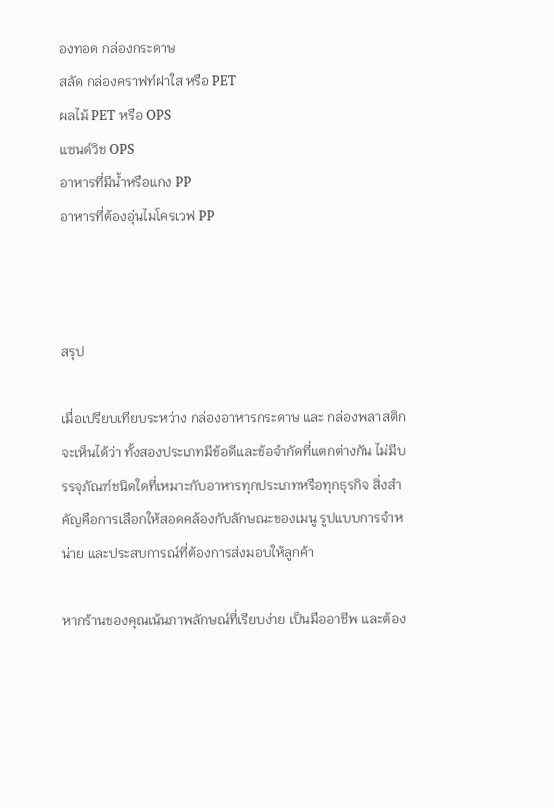องทอด กล่องกระดาษ
สลัด กล่องคราฟท์ฝาใส หรือ PET
ผลไม้ PET หรือ OPS
แซนด์วิช OPS
อาหารที่มีน้ำหรือแกง PP
อาหารที่ต้องอุ่นไมโครเวฟ PP



สรุป

เมื่อเปรียบเทียบระหว่าง กล่องอาหารกระดาษ และ กล่องพลาสติก จะเห็นได้ว่า ทั้งสองประเภทมีข้อดีและข้อจำกัดที่แตกต่างกัน ไม่มีบรรจุภัณฑ์ชนิดใดที่เหมาะกับอาหารทุกประเภทหรือทุกธุรกิจ สิ่งสำคัญคือการเลือกให้สอดคล้องกับลักษณะของเมนู รูปแบบการจำหน่าย และประสบการณ์ที่ต้องการส่งมอบให้ลูกค้า

หากร้านของคุณเน้นภาพลักษณ์ที่เรียบง่าย เป็นมืออาชีพ และต้อง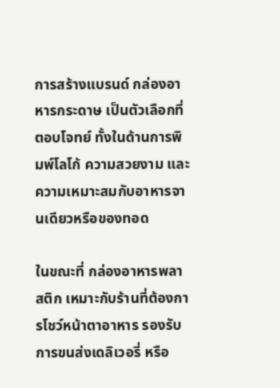การสร้างแบรนด์ กล่องอาหารกระดาษ เป็นตัวเลือกที่ตอบโจทย์ ทั้งในด้านการพิมพ์โลโก้ ความสวยงาม และความเหมาะสมกับอาหารจานเดียวหรือของทอด

ในขณะที่ กล่องอาหารพลาสติก เหมาะกับร้านที่ต้องการโชว์หน้าตาอาหาร รองรับการขนส่งเดลิเวอรี่ หรือ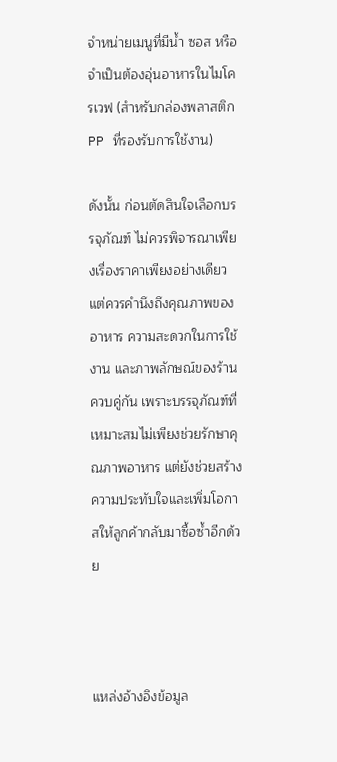จำหน่ายเมนูที่มีน้ำ ซอส หรือจำเป็นต้องอุ่นอาหารในไมโครเวฟ (สำหรับกล่องพลาสติก PP ที่รองรับการใช้งาน)

ดังนั้น ก่อนตัดสินใจเลือกบรรจุภัณฑ์ ไม่ควรพิจารณาเพียงเรื่องราคาเพียงอย่างเดียว แต่ควรคำนึงถึงคุณภาพของอาหาร ความสะดวกในการใช้งาน และภาพลักษณ์ของร้านควบคู่กัน เพราะบรรจุภัณฑ์ที่เหมาะสมไม่เพียงช่วยรักษาคุณภาพอาหาร แต่ยังช่วยสร้างความประทับใจและเพิ่มโอกาสให้ลูกค้ากลับมาซื้อซ้ำอีกด้วย



แหล่งอ้างอิงข้อมูล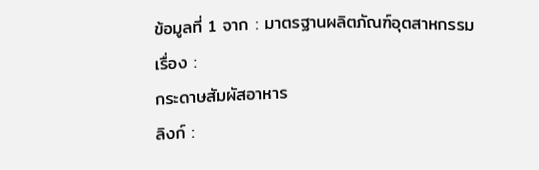ข้อมูลที่ 1 จาก : มาตรฐานผลิตภัณฑ์อุตสาหกรรม
เรื่อง :
กระดาษสัมผัสอาหาร
ลิงก์ :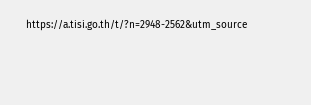https://a.tisi.go.th/t/?n=2948-2562&utm_source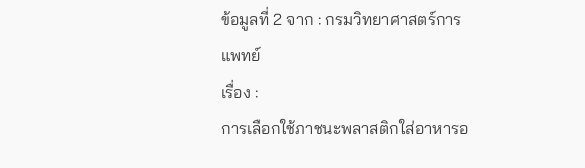ข้อมูลที่ 2 จาก : กรมวิทยาศาสตร์การแพทย์
เรื่อง :
การเลือกใช้ภาชนะพลาสติกใส่อาหารอ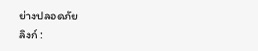ย่างปลอดภัย
ลิงก์ :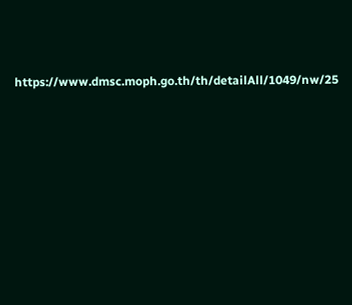https://www.dmsc.moph.go.th/th/detailAll/1049/nw/25